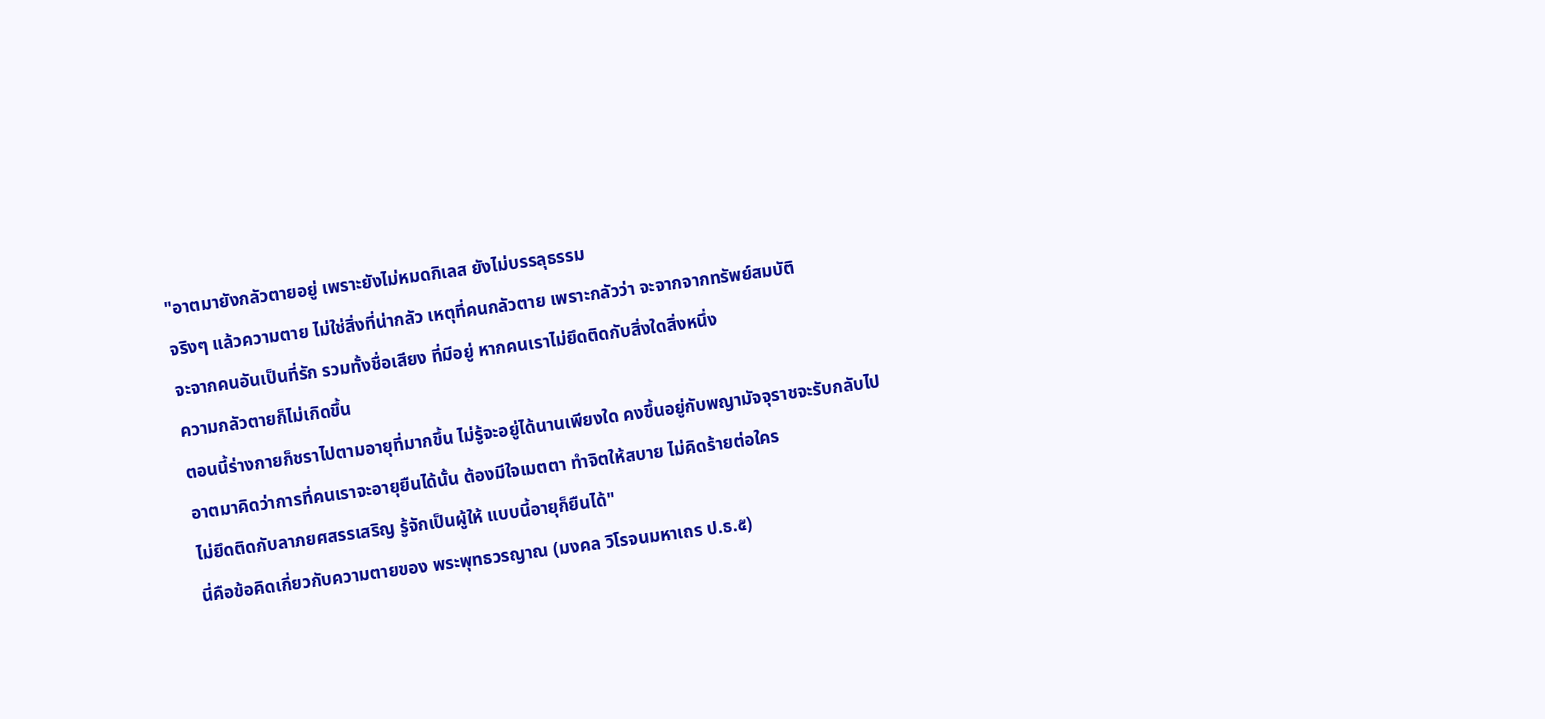"อาตมายังกลัวตายอยู่ เพราะยังไม่หมดกิเลส ยังไม่บรรลุธรรม
จริงๆ แล้วความตาย ไม่ใช่สิ่งที่น่ากลัว เหตุที่คนกลัวตาย เพราะกลัวว่า จะจากจากทรัพย์สมบัติ
จะจากคนอันเป็นที่รัก รวมทั้งชื่อเสียง ที่มีอยู่ หากคนเราไม่ยึดติดกับสิ่งใดสิ่งหนึ่ง
ความกลัวตายก็ไม่เกิดขึ้น
ตอนนี้ร่างกายก็ชราไปตามอายุที่มากขึ้น ไม่รู้จะอยู่ได้นานเพียงใด คงขึ้นอยู่กับพญามัจจุราชจะรับกลับไป
อาตมาคิดว่าการที่คนเราจะอายุยืนได้นั้น ต้องมีใจเมตตา ทำจิตให้สบาย ไม่คิดร้ายต่อใคร
ไม่ยึดติดกับลาภยศสรรเสริญ รู้จักเป็นผู้ให้ แบบนี้อายุก็ยืนได้"
นี่คือข้อคิดเกี่ยวกับความตายของ พระพุทธวรญาณ (มงคล วิโรจนมหาเถร ป.ธ.๕)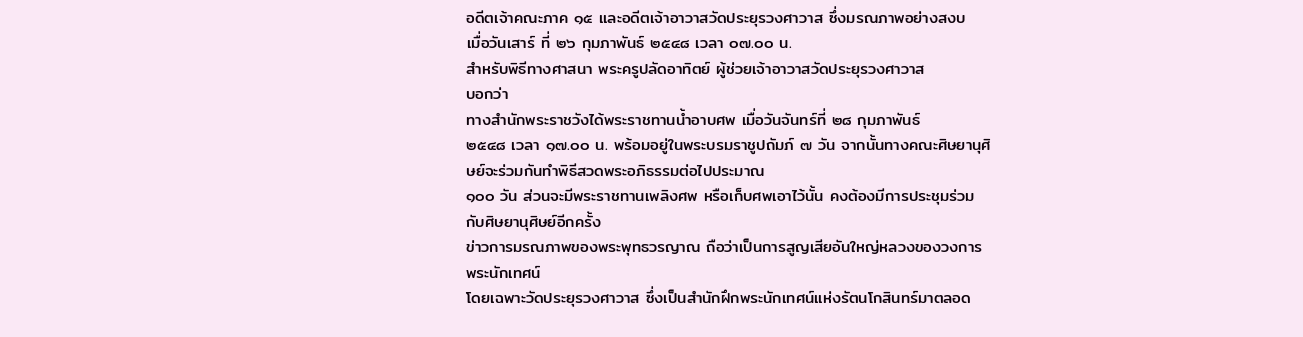อดีตเจ้าคณะภาค ๑๕ และอดีตเจ้าอาวาสวัดประยุรวงศาวาส ซึ่งมรณภาพอย่างสงบ
เมื่อวันเสาร์ ที่ ๒๖ กุมภาพันธ์ ๒๕๔๘ เวลา ๐๗.๐๐ น.
สำหรับพิธีทางศาสนา พระครูปลัดอาทิตย์ ผู้ช่วยเจ้าอาวาสวัดประยุรวงศาวาส
บอกว่า
ทางสำนักพระราชวังได้พระราชทานน้ำอาบศพ เมื่อวันจันทร์ที่ ๒๘ กุมภาพันธ์
๒๕๔๘ เวลา ๑๗.๐๐ น. พร้อมอยู่ในพระบรมราชูปถัมภ์ ๗ วัน จากนั้นทางคณะศิษยานุศิษย์จะร่วมกันทำพิธีสวดพระอภิธรรมต่อไปประมาณ
๑๐๐ วัน ส่วนจะมีพระราชทานเพลิงศพ หรือเก็บศพเอาไว้นั้น คงต้องมีการประชุมร่วมกับศิษยานุศิษย์อีกครั้ง
ข่าวการมรณภาพของพระพุทธวรญาณ ถือว่าเป็นการสูญเสียอันใหญ่หลวงของวงการพระนักเทศน์
โดยเฉพาะวัดประยุรวงศาวาส ซึ่งเป็นสำนักฝึกพระนักเทศน์แห่งรัตนโกสินทร์มาตลอด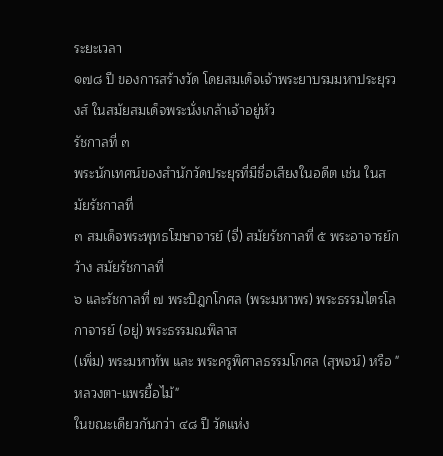ระยะเวลา
๑๗๘ ปี ของการสร้างวัด โดยสมเด็จเจ้าพระยาบรมมหาประยุรวงส์ ในสมัยสมเด็จพระนั่งเกล้าเจ้าอยู่หัว
รัชกาลที่ ๓
พระนักเทศน์ของสำนักวัดประยุรที่มีชื่อเสียงในอดีต เช่น ในสมัยรัชกาลที่
๓ สมเด็จพระพุทธโฆษาจารย์ (จี่) สมัยรัชกาลที่ ๕ พระอาจารย์กว้าง สมัยรัชกาลที่
๖ และรัชกาลที่ ๗ พระปิฎกโกศล (พระมหาพร) พระธรรมไตรโลกาจารย์ (อยู่) พระธรรมณพิลาส
(เพิ่ม) พระมหาทัพ และ พระครูพิศาลธรรมโกศล (สุพจน์) หรือ "หลวงตา-แพรยื้อไม้"
ในขณะเดียวกันกว่า ๔๘ ปี วัดแห่ง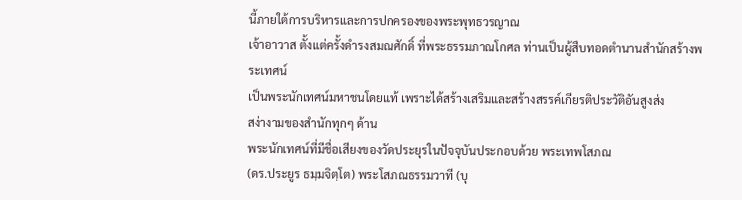นี้ภายใต้การบริหารและการปกครองของพระพุทธวรญาณ
เจ้าอาวาส ตั้งแต่ครั้งดำรงสมณศักดิ์ ที่พระธรรมภาณโกศล ท่านเป็นผู้สืบทอดตำนานสำนักสร้างพระเทศน์
เป็นพระนักเทศน์มหาชนโดยแท้ เพราะได้สร้างเสริมและสร้างสรรค์เกียรติประวัติอันสูงส่ง
สง่างามของสำนักทุกๆ ด้าน
พระนักเทศน์ที่มีชื่อเสียงของวัดประยุรในปัจจุบันประกอบด้วย พระเทพโสภณ
(ดร.ประยูร ธมฺมจิตฺโต) พระโสภณธรรมวาที (บุ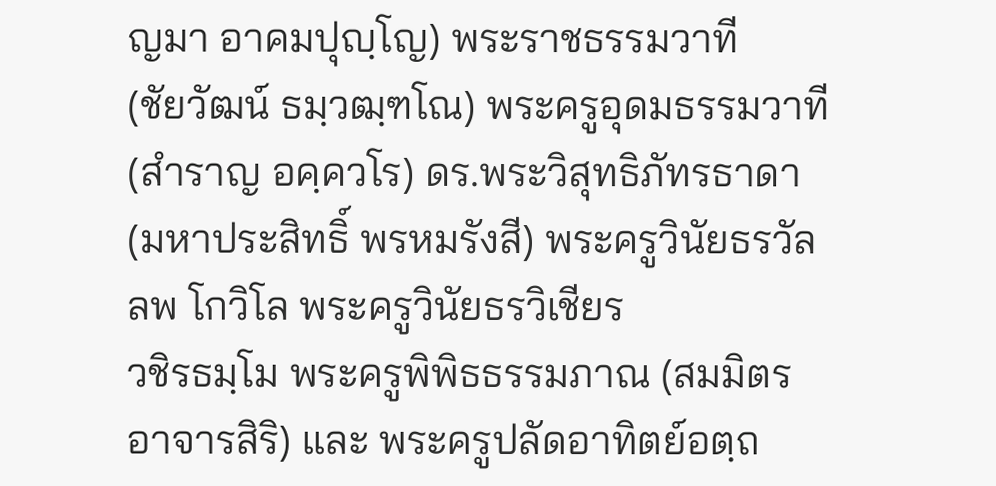ญมา อาคมปุญฺโญ) พระราชธรรมวาที
(ชัยวัฒน์ ธมฺวฒฺฑโณ) พระครูอุดมธรรมวาที (สำราญ อคฺควโร) ดร.พระวิสุทธิภัทรธาดา
(มหาประสิทธิ์ พรหมรังสี) พระครูวินัยธรวัลลพ โกวิโล พระครูวินัยธรวิเชียร
วชิรธมฺโม พระครูพิพิธธรรมภาณ (สมมิตร อาจารสิริ) และ พระครูปลัดอาทิตย์อตฺถ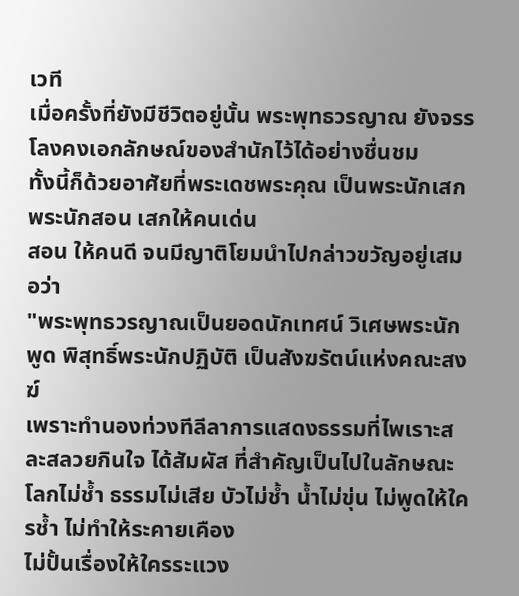เวที
เมื่อครั้งที่ยังมีชีวิตอยู่นั้น พระพุทธวรญาณ ยังจรรโลงคงเอกลักษณ์ของสำนักไว้ได้อย่างชื่นชม
ทั้งนี้ก็ด้วยอาศัยที่พระเดชพระคุณ เป็นพระนักเสก พระนักสอน เสกให้คนเด่น
สอน ให้คนดี จนมีญาติโยมนำไปกล่าวขวัญอยู่เสมอว่า
"พระพุทธวรญาณเป็นยอดนักเทศน์ วิเศษพระนักพูด พิสุทธิ์พระนักปฏิบัติ เป็นสังฆรัตน์แห่งคณะสงฆ์
เพราะทำนองท่วงทีลีลาการแสดงธรรมที่ไพเราะสละสลวยกินใจ ได้สัมผัส ที่สำคัญเป็นไปในลักษณะ
โลกไม่ช้ำ ธรรมไม่เสีย บัวไม่ช้ำ น้ำไม่ขุ่น ไม่พูดให้ใครช้ำ ไม่ทำให้ระคายเคือง
ไม่ปั้นเรื่องให้ใครระแวง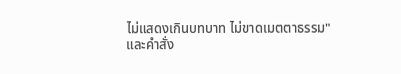ไม่แสดงเกินบทบาท ไม่ขาดเมตตาธรรม"
และคำสั่ง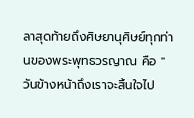ลาสุดท้ายถึงศิษยานุศิษย์ทุกท่านของพระพุทธวรญาณ คือ "วันข้างหน้าถึงเราจะสิ้นใจไป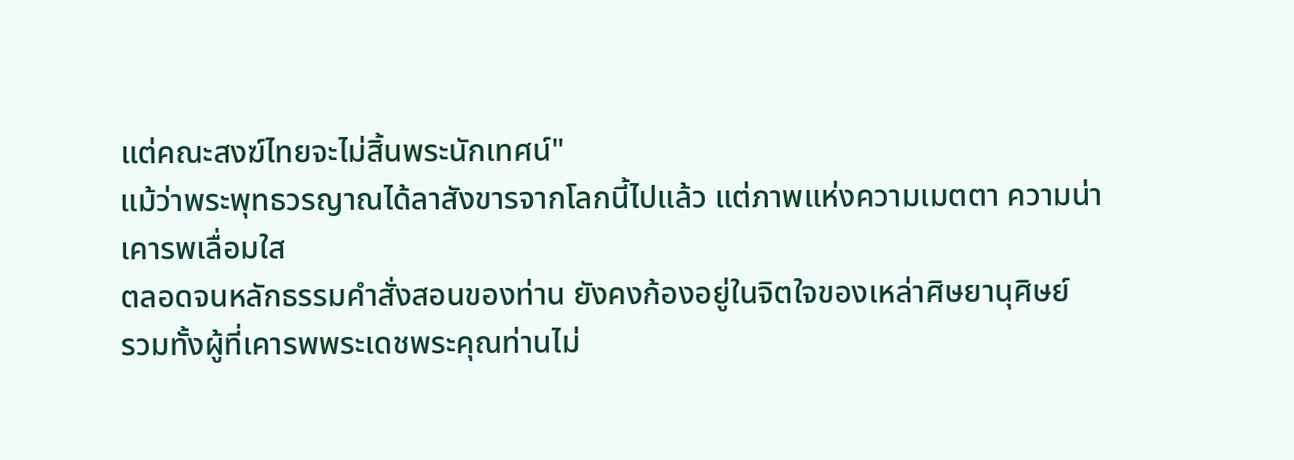แต่คณะสงฆ์ไทยจะไม่สิ้นพระนักเทศน์"
แม้ว่าพระพุทธวรญาณได้ลาสังขารจากโลกนี้ไปแล้ว แต่ภาพแห่งความเมตตา ความน่าเคารพเลื่อมใส
ตลอดจนหลักธรรมคำสั่งสอนของท่าน ยังคงก้องอยู่ในจิตใจของเหล่าศิษยานุศิษย์
รวมทั้งผู้ที่เคารพพระเดชพระคุณท่านไม่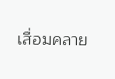เสื่อมคลาย